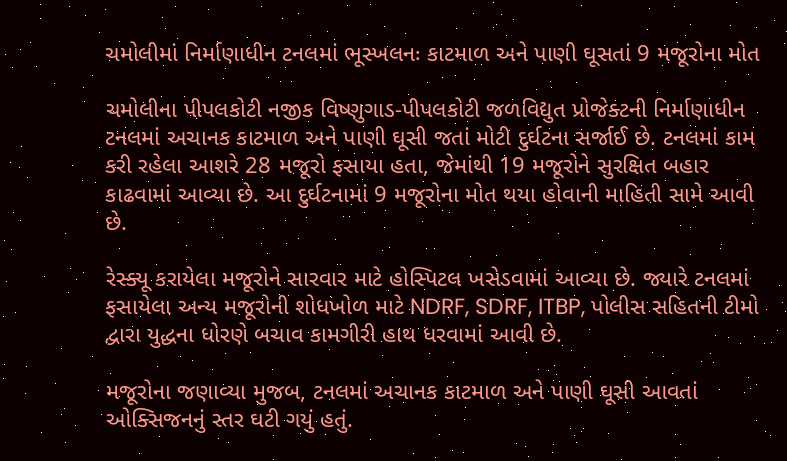ચમોલીમાં નિર્માણાધીન ટનલમાં ભૂસ્ખલનઃ કાટમાળ અને પાણી ઘૂસતાં 9 મજૂરોના મોત

ચમોલીના પીપલકોટી નજીક વિષ્ણુગાડ-પીપલકોટી જળવિદ્યુત પ્રોજેક્ટની નિર્માણાધીન ટનલમાં અચાનક કાટમાળ અને પાણી ઘૂસી જતાં મોટી દુર્ઘટના સર્જાઈ છે. ટનલમાં કામ કરી રહેલા આશરે 28 મજૂરો ફસાયા હતા, જેમાંથી 19 મજૂરોને સુરક્ષિત બહાર કાઢવામાં આવ્યા છે. આ દુર્ઘટનામાં 9 મજૂરોના મોત થયા હોવાની માહિતી સામે આવી છે.

રેસ્ક્યૂ કરાયેલા મજૂરોને સારવાર માટે હોસ્પિટલ ખસેડવામાં આવ્યા છે. જ્યારે ટનલમાં ફસાયેલા અન્ય મજૂરોની શોધખોળ માટે NDRF, SDRF, ITBP, પોલીસ સહિતની ટીમો દ્વારા યુદ્ધના ધોરણે બચાવ કામગીરી હાથ ધરવામાં આવી છે.

મજૂરોના જણાવ્યા મુજબ, ટનલમાં અચાનક કાટમાળ અને પાણી ઘૂસી આવતાં ઓક્સિજનનું સ્તર ઘટી ગયું હતું.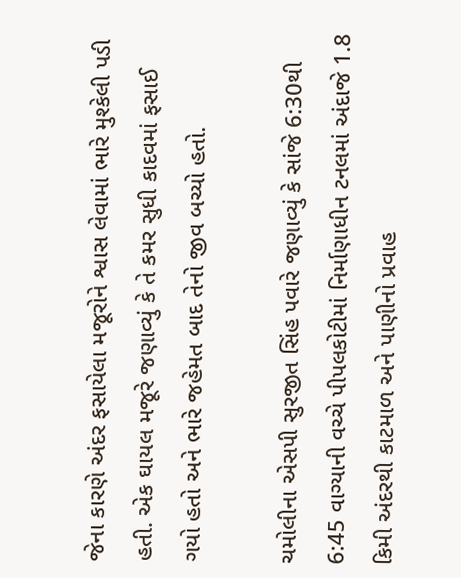જેના કારણે અંદર ફસાયેલા મજૂરોને શ્વાસ લેવામાં ભારે મુશ્કેલી પડી હતી. એક ઘાયલ મજૂરે જણાવ્યું કે તે કમર સુધી કાદવમાં ફસાઈ ગયો હતો અને ભારે જહેમત બાદ તેનો જીવ બચ્યો હતો.

ચમોલીના એસપી સુરજીત સિંહ પવારે જણાવ્યું કે સાંજે 6:30થી 6:45 વાગ્યાની વચ્ચે પીપલકોટીમાં નિર્માણાધીન ટનલમાં અંદાજે 1.8 કિમી અંદરથી કાટમાળ અને પાણીનો પ્રવાહ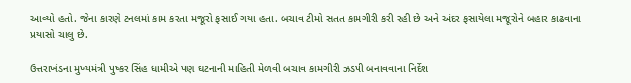આવ્યો હતો. જેના કારણે ટનલમાં કામ કરતા મજૂરો ફસાઈ ગયા હતા. બચાવ ટીમો સતત કામગીરી કરી રહી છે અને અંદર ફસાયેલા મજૂરોને બહાર કાઢવાના પ્રયાસો ચાલુ છે.

ઉત્તરાખંડના મુખ્યમંત્રી પુષ્કર સિંહ ધામીએ પણ ઘટનાની માહિતી મેળવી બચાવ કામગીરી ઝડપી બનાવવાના નિર્દેશ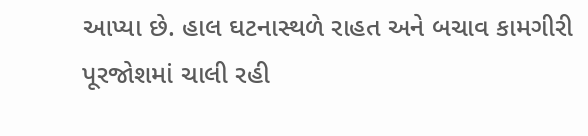આપ્યા છે. હાલ ઘટનાસ્થળે રાહત અને બચાવ કામગીરી પૂરજોશમાં ચાલી રહી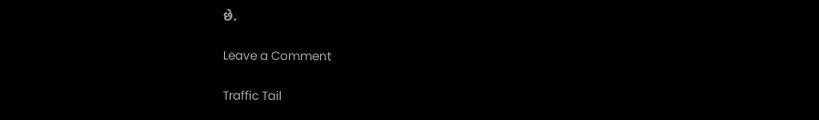છે.

Leave a Comment

Traffic Tail